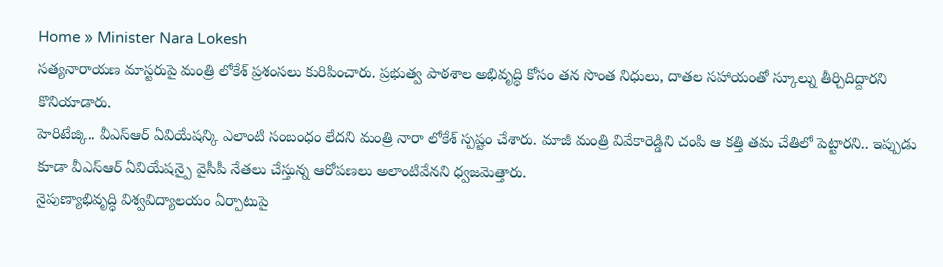Home » Minister Nara Lokesh
సత్యనారాయణ మాస్టరుపై మంత్రి లోకేశ్ ప్రశంసలు కురిపించారు. ప్రభుత్వ పాఠశాల అభివృద్ధి కోసం తన సొంత నిధులు, దాతల సహాయంతో స్కూల్ను తీర్చిదిద్దారని కొనియాడారు.
హెరిటేజ్కి.. వీఎస్ఆర్ ఏవియేషన్కి ఎలాంటి సంబంధం లేదని మంత్రి నారా లోకేశ్ స్పష్టం చేశారు. మాజీ మంత్రి వివేకారెడ్డిని చంపి ఆ కత్తి తమ చేతిలో పెట్టారని.. ఇప్పుడు కూడా వీఎస్ఆర్ ఏవియేషన్పై వైసీపీ నేతలు చేస్తున్న ఆరోపణలు అలాంటివేనని ధ్వజమెత్తారు.
నైపుణ్యాభివృద్ధి విశ్వవిద్యాలయం ఏర్పాటుపై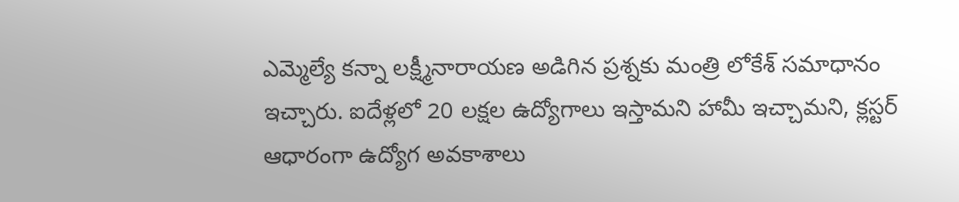ఎమ్మెల్యే కన్నా లక్ష్మీనారాయణ అడిగిన ప్రశ్నకు మంత్రి లోకేశ్ సమాధానం ఇచ్చారు. ఐదేళ్లలో 20 లక్షల ఉద్యోగాలు ఇస్తామని హామీ ఇచ్చామని, క్లస్టర్ ఆధారంగా ఉద్యోగ అవకాశాలు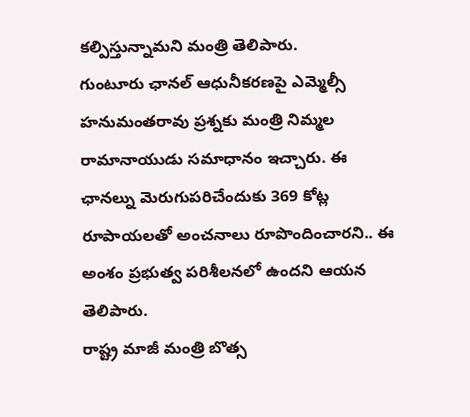కల్పిస్తున్నామని మంత్రి తెలిపారు.
గుంటూరు ఛానల్ ఆధునీకరణపై ఎమ్మెల్సీ హనుమంతరావు ప్రశ్నకు మంత్రి నిమ్మల రామానాయుడు సమాధానం ఇచ్చారు. ఈ ఛానల్ను మెరుగుపరిచేందుకు 369 కోట్ల రూపాయలతో అంచనాలు రూపొందించారని.. ఈ అంశం ప్రభుత్వ పరిశీలనలో ఉందని ఆయన తెలిపారు.
రాష్ట్ర మాజీ మంత్రి బొత్స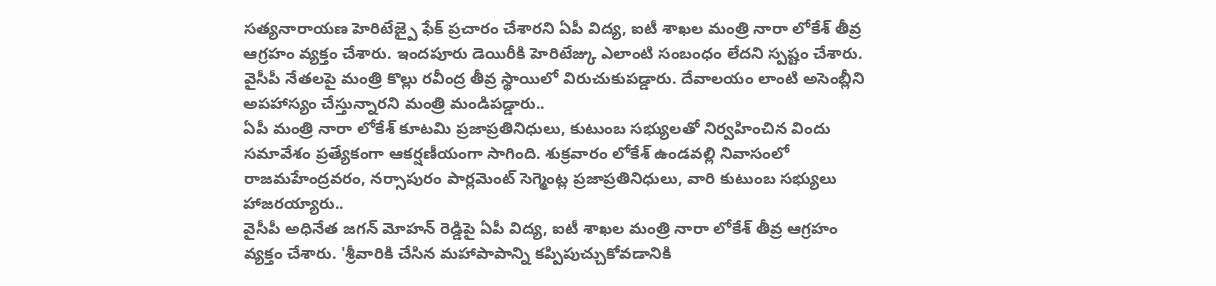సత్యనారాయణ హెరిటేజ్పై ఫేక్ ప్రచారం చేశారని ఏపీ విద్య, ఐటీ శాఖల మంత్రి నారా లోకేశ్ తీవ్ర ఆగ్రహం వ్యక్తం చేశారు. ఇందపూరు డెయిరీకి హెరిటేజ్కు ఎలాంటి సంబంధం లేదని స్పష్టం చేశారు.
వైసీపీ నేతలపై మంత్రి కొల్లు రవీంద్ర తీవ్ర స్థాయిలో విరుచుకుపడ్డారు. దేవాలయం లాంటి అసెంబ్లీని అపహాస్యం చేస్తున్నారని మంత్రి మండిపడ్డారు..
ఏపీ మంత్రి నారా లోకేశ్ కూటమి ప్రజాప్రతినిధులు, కుటుంబ సభ్యులతో నిర్వహించిన విందు సమావేశం ప్రత్యేకంగా ఆకర్షణీయంగా సాగింది. శుక్రవారం లోకేశ్ ఉండవల్లి నివాసంలో రాజమహేంద్రవరం, నర్సాపురం పార్లమెంట్ సెగ్మెంట్ల ప్రజాప్రతినిధులు, వారి కుటుంబ సభ్యులు హాజరయ్యారు..
వైసీపీ అధినేత జగన్ మోహన్ రెడ్డిపై ఏపీ విద్య, ఐటీ శాఖల మంత్రి నారా లోకేశ్ తీవ్ర ఆగ్రహం వ్యక్తం చేశారు. 'శ్రీవారికి చేసిన మహాపాపాన్ని కప్పిపుచ్చుకోవడానికి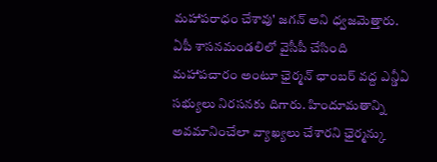మహాపరాధం చేశావు' జగన్ అని ధ్వజమెత్తారు.
ఏపీ శాసనమండలిలో వైసీపీ చేసింది మహాపచారం అంటూ ఛైర్మన్ ఛాంబర్ వద్ద ఎన్డీఏ సభ్యులు నిరసనకు దిగారు. హిందూమతాన్ని అవమానించేలా వ్యాఖ్యలు చేశారని ఛైర్మన్కు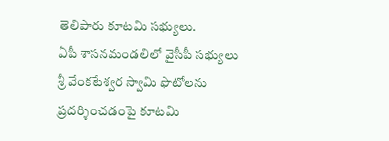తెలిపారు కూటమి సభ్యులు.
ఏపీ శాసనమండలిలో వైసీపీ సభ్యులు శ్రీ వేంకటేశ్వర స్వామి ఫొటోలను ప్రదర్శించడంపై కూటమి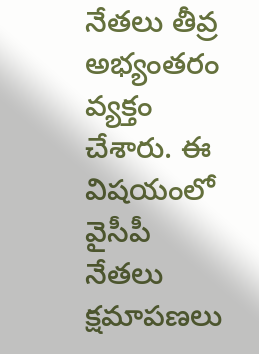నేతలు తీవ్ర అభ్యంతరం వ్యక్తం చేశారు. ఈ విషయంలో వైసీపీ నేతలు క్షమాపణలు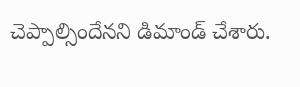చెప్పాల్సిందేనని డిమాండ్ చేశారు.